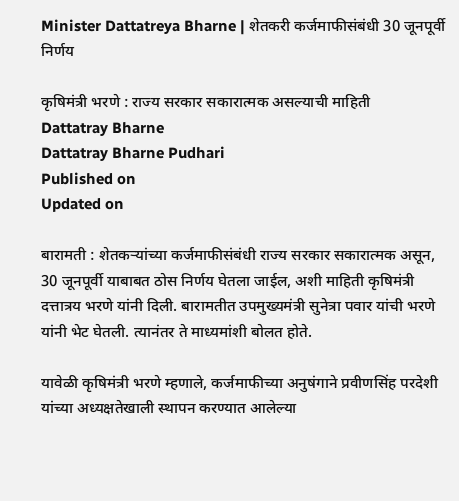Minister Dattatreya Bharne | शेतकरी कर्जमाफीसंबंधी 30 जूनपूर्वी निर्णय

कृषिमंत्री भरणे : राज्य सरकार सकारात्मक असल्याची माहिती
Dattatray Bharne
Dattatray Bharne Pudhari
Published on
Updated on

बारामती : शेतकर्‍यांच्या कर्जमाफीसंबंधी राज्य सरकार सकारात्मक असून, 30 जूनपूर्वी याबाबत ठोस निर्णय घेतला जाईल, अशी माहिती कृषिमंत्री दत्तात्रय भरणे यांनी दिली. बारामतीत उपमुख्यमंत्री सुनेत्रा पवार यांची भरणे यांनी भेट घेतली. त्यानंतर ते माध्यमांशी बोलत होते.

यावेळी कृषिमंत्री भरणे म्हणाले, कर्जमाफीच्या अनुषंगाने प्रवीणसिंह परदेशी यांच्या अध्यक्षतेखाली स्थापन करण्यात आलेल्या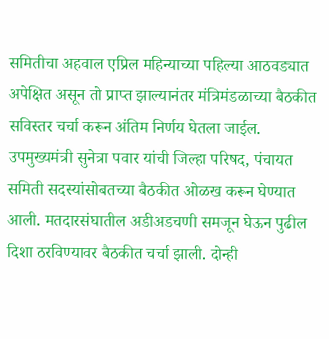समितीचा अहवाल एप्रिल महिन्याच्या पहिल्या आठवड्यात अपेक्षित असून तो प्राप्त झाल्यानंतर मंत्रिमंडळाच्या बैठकीत सविस्तर चर्चा करून अंतिम निर्णय घेतला जाईल. उपमुख्यमंत्री सुनेत्रा पवार यांची जिल्हा परिषद, पंचायत समिती सदस्यांसोबतच्या बैठकीत ओळख करून घेण्यात आली. मतदारसंघातील अडीअडचणी समजून घेऊन पुढील दिशा ठरविण्यावर बैठकीत चर्चा झाली. दोन्ही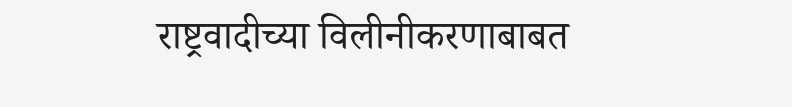राष्ट्रवादीच्या विलीनीकरणाबाबत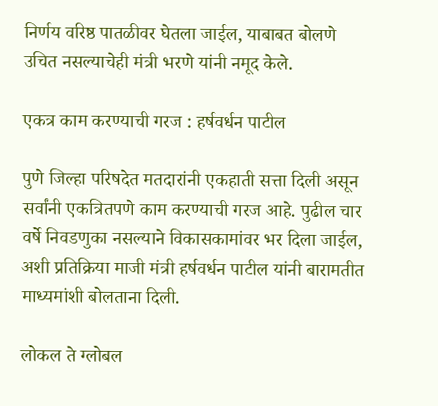निर्णय वरिष्ठ पातळीवर घेतला जाईल, याबाबत बोलणे उचित नसल्याचेही मंत्री भरणे यांनी नमूद केले.

एकत्र काम करण्याची गरज : हर्षवर्धन पाटील

पुणे जिल्हा परिषदेत मतदारांनी एकहाती सत्ता दिली असून सर्वांनी एकत्रितपणे काम करण्याची गरज आहे. पुढील चार वर्षे निवडणुका नसल्याने विकासकामांवर भर दिला जाईल, अशी प्रतिक्रिया माजी मंत्री हर्षवर्धन पाटील यांनी बारामतीत माध्यमांशी बोलताना दिली.

लोकल ते ग्लोबल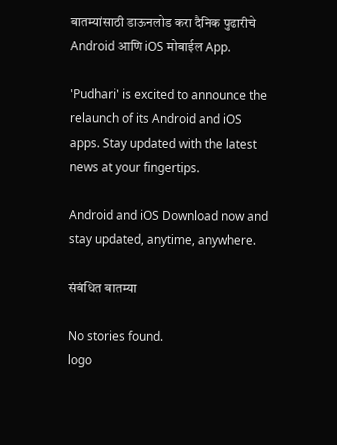बातम्यांसाठी डाऊनलोड करा दैनिक पुढारीचे Android आणि iOS मोबाईल App.

'Pudhari' is excited to announce the relaunch of its Android and iOS apps. Stay updated with the latest news at your fingertips.

Android and iOS Download now and stay updated, anytime, anywhere.

संबंधित बातम्या

No stories found.
logo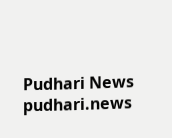Pudhari News
pudhari.news